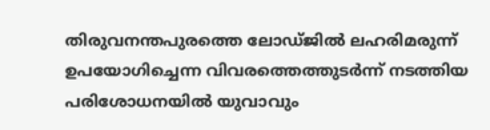തിരുവനന്തപുരത്തെ ലോഡ്ജിൽ ലഹരിമരുന്ന് ഉപയോഗിച്ചെന്ന വിവരത്തെത്തുടർന്ന് നടത്തിയ പരിശോധനയിൽ യുവാവും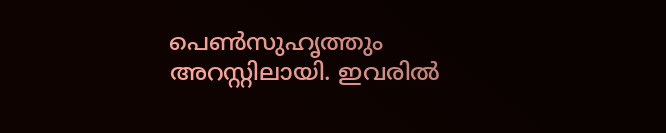പെൺസുഹൃത്തും അറസ്റ്റിലായി. ഇവരിൽ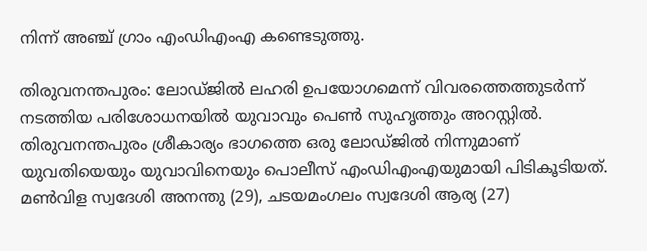നിന്ന് അഞ്ച് ഗ്രാം എംഡിഎംഎ കണ്ടെടുത്തു.

തിരുവനന്തപുരം: ലോഡ്ജിൽ ലഹരി ഉപയോഗമെന്ന് വിവരത്തെത്തുടർന്ന് നടത്തിയ പരിശോധനയിൽ യുവാവും പെൺ സുഹൃത്തും അറസ്റ്റിൽ. തിരുവനന്തപുരം ശ്രീകാര്യം ഭാഗത്തെ ഒരു ലോഡ്ജിൽ നിന്നുമാണ് യുവതിയെയും യുവാവിനെയും പൊലീസ് എംഡിഎംഎയുമായി പിടികൂടിയത്. മൺവിള സ്വദേശി അനന്തു (29), ചടയമംഗലം സ്വദേശി ആര്യ (27)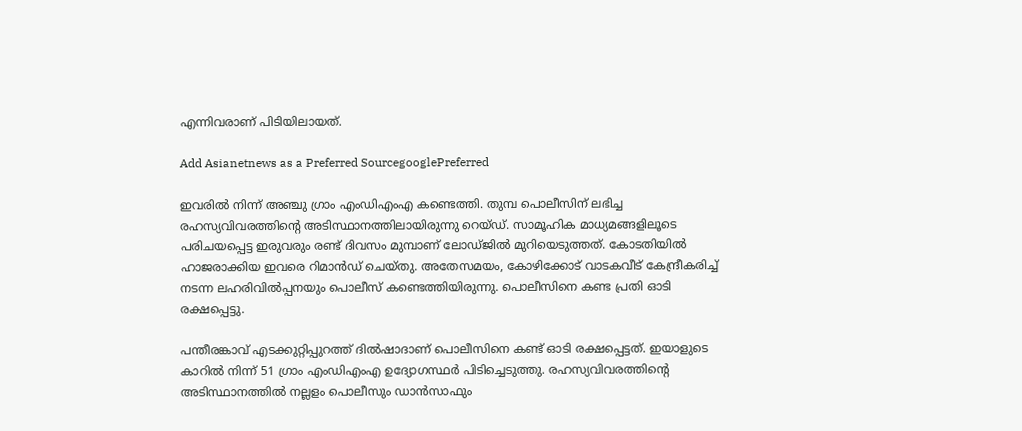എന്നിവരാണ് പിടിയിലായത്.

Add Asianetnews as a Preferred SourcegooglePreferred

ഇവരില്‍ നിന്ന് അഞ്ചു ഗ്രാം എംഡിഎംഎ കണ്ടെത്തി. തുമ്പ പൊലീസിന് ലഭിച്ച രഹസ്യവിവരത്തിന്‍റെ അടിസ്ഥാനത്തിലായിരുന്നു റെയ്ഡ്. സാമൂഹിക മാധ്യമങ്ങളിലൂടെ പരിചയപ്പെട്ട ഇരുവരും രണ്ട് ദിവസം മുമ്പാണ് ലോഡ്ജിൽ മുറിയെടുത്തത്. കോടതിയിൽ ഹാജരാക്കിയ ഇവരെ റിമാൻഡ് ചെയ്തു. അതേസമയം, കോഴിക്കോട് വാടകവീട് കേന്ദ്രീകരിച്ച് നടന്ന ലഹരിവിൽപ്പനയും പൊലീസ് കണ്ടെത്തിയിരുന്നു. പൊലീസിനെ കണ്ട പ്രതി ഓടി രക്ഷപ്പെട്ടു.

പന്തീരങ്കാവ് എടക്കുറ്റിപ്പുറത്ത് ദിൽഷാദാണ് പൊലീസിനെ കണ്ട് ഓടി രക്ഷപ്പെട്ടത്. ഇയാളുടെ കാറിൽ നിന്ന് 51 ഗ്രാം എംഡിഎംഎ ഉദ്യോഗസ്ഥര്‍ പിടിച്ചെടുത്തു. രഹസ്യവിവരത്തിന്‍റെ അടിസ്ഥാനത്തിൽ നല്ലളം പൊലീസും ഡാൻസാഫും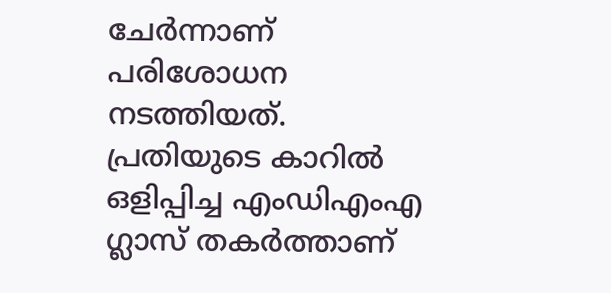ചേർന്നാണ് പരിശോധന നടത്തിയത്. പ്രതിയുടെ കാറിൽ ഒളിപ്പിച്ച എംഡിഎംഎ ഗ്ലാസ് തകർത്താണ്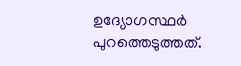ഉദ്യോഗസ്ഥര്‍ പുറത്തെടുത്തത്.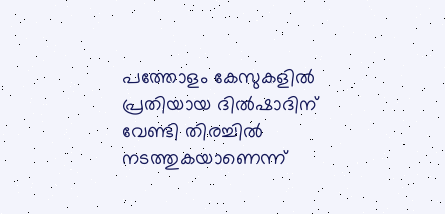പത്തോളം കേസുകളിൽ പ്രതിയായ ദിൽഷാദിന് വേണ്ടി തിരച്ചിൽ നടത്തുകയാണെന്ന്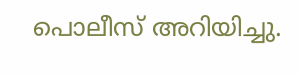പൊലീസ് അറിയിച്ചു.